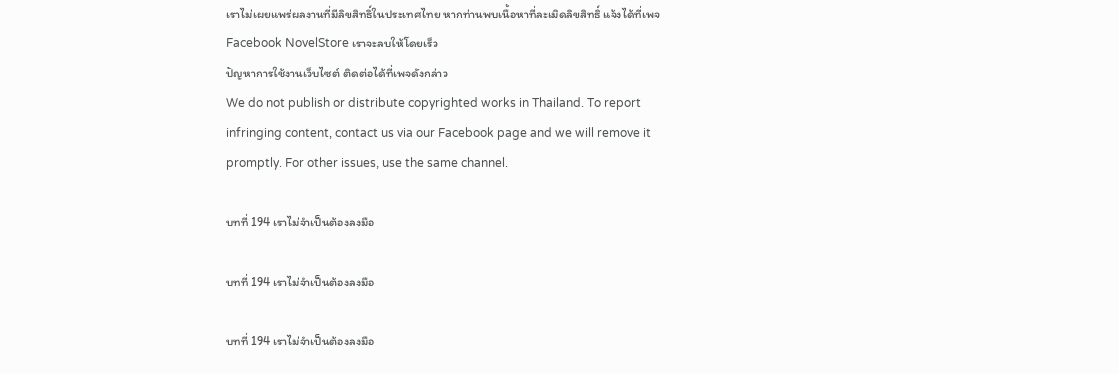เราไม่เผยแพร่ผลงานที่มีลิขสิทธิ์ในประเทศไทย หากท่านพบเนื้อหาที่ละเมิดลิขสิทธิ์ แจ้งได้ที่เพจ Facebook NovelStore เราจะลบให้โดยเร็ว
ปัญหาการใช้งานเว็บไซต์ ติดต่อได้ที่เพจดังกล่าว
We do not publish or distribute copyrighted works in Thailand. To report infringing content, contact us via our Facebook page and we will remove it promptly. For other issues, use the same channel.

บทที่ 194 เราไม่จำเป็นต้องลงมือ

บทที่ 194 เราไม่จำเป็นต้องลงมือ

บทที่ 194 เราไม่จำเป็นต้องลงมือ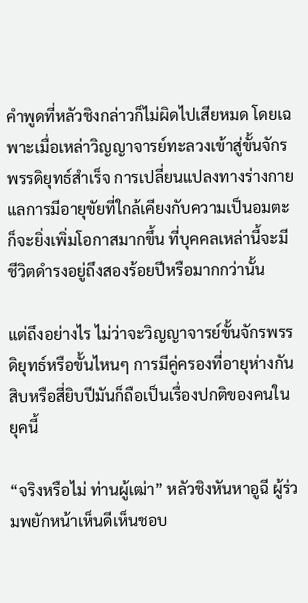คำพูดที่หลัวชิงกล่าวก็ไม่ผิดไปเสียหมด โดยเฉพาะเมื่อเหล่าวิญญาจารย์ทะลวงเข้าสู่ขั้นจักรพรรดิยุทธ์สำเร็จ การเปลี่ยนแปลงทางร่างกายแลการมีอายุขัยที่ใกล้เคียงกับความเป็นอมตะ ก็จะยิ่งเพิ่มโอกาสมากขึ้น ที่บุคคลเหล่านี้จะมีชีวิตดำรงอยู่ถึงสองร้อยปีหรือมากกว่านั้น

แต่ถึงอย่างไร ไม่ว่าจะวิญญาจารย์ขั้นจักรพรรดิยุทธ์หรือขั้นไหนๆ การมีคู่ครองที่อายุห่างกันสิบหรือสี่ยิบปีมันก็ถือเป็นเรื่องปกติของคนในยุคนี้

“จริงหรือไม่ ท่านผู้เฒ่า” หลัวชิงหันหาอูฉี ผู้ร่วมพยักหน้าเห็นดีเห็นชอบ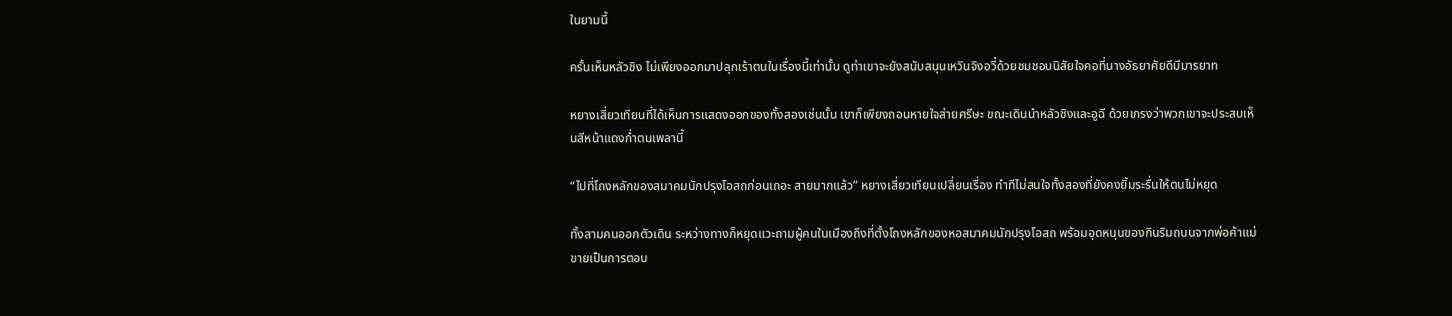ในยามนี้

ครั้นเห็นหลัวชิง ไม่เพียงออกมาปลุกเร้าตนในเรื่องนี้เท่านั้น ดูท่าเขาจะยังสนับสนุนเหวินจิงอวี๋ด้วยชมชอบนิสัยใจคอที่นางอัธยาศัยดีมีมารยาท

หยางเสี่ยวเทียนที่ได้เห็นการแสดงออกของทั้งสองเช่นนั้น เขาก็เพียงถอนหายใจส่ายศรีษะ ขณะเดินนำหลัวชิงและอูฉี ด้วยเกรงว่าพวกเขาจะประสบเห็นสีหน้าแดงก่ำตนเพลานี้

“ไปที่โถงหลักของสมาคมนักปรุงโอสถก่อนเถอะ สายมากแล้ว” หยางเสี่ยวเทียนเปลี่ยนเรื่อง ทำทีไม่สนใจทั้งสองที่ยังคงยิ้มระรื่นให้ตนไม่หยุด

ทั้งสามคนออกตัวเดิน ระหว่างทางก็หยุดแวะถามผู้คนในเมืองถึงที่ตั้งโถงหลักของหอสมาคมนักปรุงโอสถ พร้อมอุดหนุนของกินริมถนนจากพ่อค้าแม่ขายเป็นการตอบ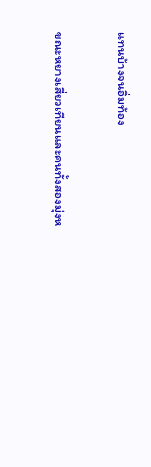แทนบ้างจนอิ่มท้อง

ขณะหยางเสี่ยวเทียนและคนทั้งสองมุ่งห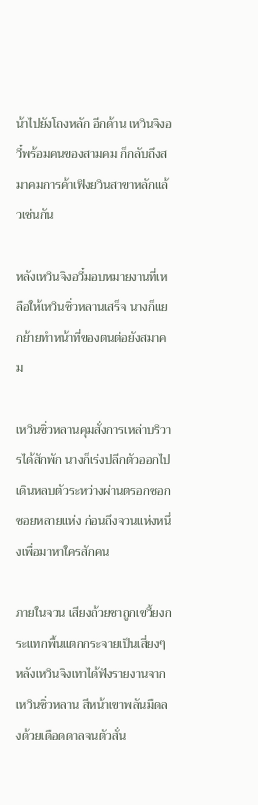น้าไปยังโถงหลัก อีกด้าน เหวินจิงอวี๋พร้อมคนของสามคม ก็กลับถึงสมาคมการค้าเฟิงยวินสาขาหลักแล้วเช่นกัน

หลังเหวินจิงอวี๋มอบหมายงานที่เหลือให้เหวินซิ่วหลานเสร็จ นางก็แยกย้ายทำหน้าที่ของตนต่อยังสมาคม

เหวินซิ่วหลานคุมสั่งการเหล่าบริวารได้สักพัก นางก็เร่งปลีกตัวออกไป เดินหลบตัวระหว่างผ่านตรอกซอกซอยหลายแห่ง ก่อนถึงจวนแห่งหนึ่งเพื่อมาหาใครสักคน

ภายในจวน เสียงถ้วยชาถูกเขวี้ยงกระแทกพื้นแตกกระจายเป็นเสี่ยงๆ หลังเหวินจิงเทาได้ฟังรายงานจากเหวินซิ่วหลาน สีหน้าเขาพลันมืดลงด้วยเดือดดาลจนตัวสั่น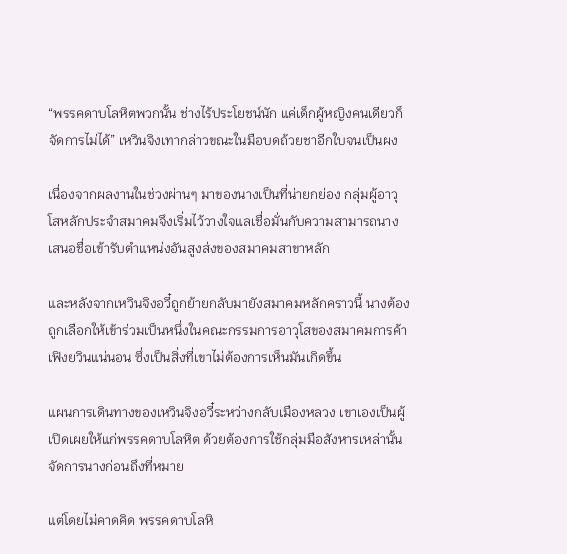“พรรคดาบโลหิตพวกนั้น ช่างไร้ประโยชน์นัก แค่เด็กผู้หญิงคนเดียวก็จัดการไม่ได้” เหวินจิงเทากล่าวขณะในมือบดถ้วยชาอีกใบจนเป็นผง

เนื่องจากผลงานในช่วงผ่านๆ มาของนางเป็นที่น่ายกย่อง กลุ่มผู้อาวุโสหลักประจำสมาคมจึงเริ่มไว้วางใจแลเชื่อมั่นกับความสามารถนาง เสนอชื่อเข้ารับตำแหน่งอันสูงส่งของสมาคมสาขาหลัก

และหลังจากเหวินจิงอวี๋ถูกย้ายกลับมายังสมาคมหลักคราวนี้ นางต้องถูกเลือกให้เข้าร่วมเป็นหนึ่งในคณะกรรมการอาวุโสของสมาคมการค้าเฟิงยวินแน่นอน ซึ่งเป็นสิ่งที่เขาไม่ต้องการเห็นมันเกิดขึ้น

แผนการเดินทางของเหวินจิงอวี๋ระหว่างกลับเมืองหลวง เขาเองเป็นผู้เปิดเผยให้แก่พรรคดาบโลหิต ด้วยต้องการใช้กลุ่มมือสังหารเหล่านั้นจัดการนางก่อนถึงที่หมาย

แต่โดยไม่คาดคิด พรรคดาบโลหิ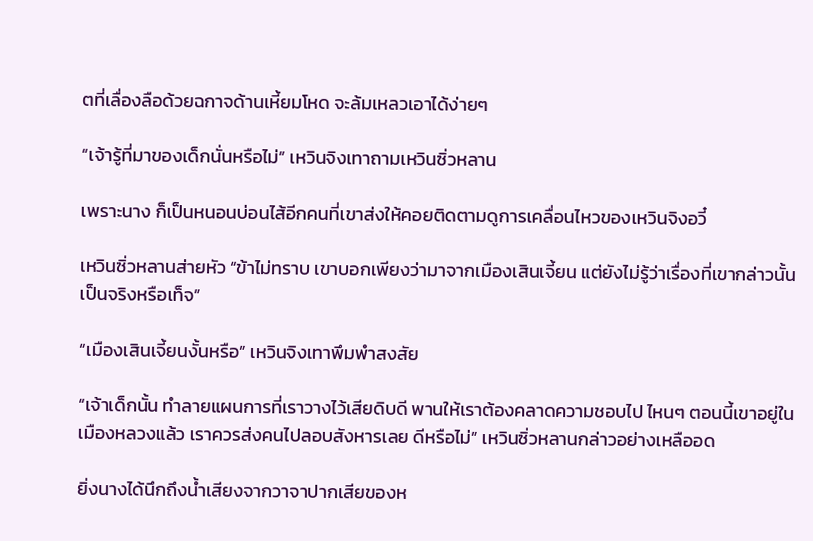ตที่เลื่องลือด้วยฉกาจด้านเหี้ยมโหด จะล้มเหลวเอาได้ง่ายๆ

“เจ้ารู้ที่มาของเด็กนั่นหรือไม่” เหวินจิงเทาถามเหวินซิ่วหลาน

เพราะนาง ก็เป็นหนอนบ่อนไส้อีกคนที่เขาส่งให้คอยติดตามดูการเคลื่อนไหวของเหวินจิงอวี๋

เหวินซิ่วหลานส่ายหัว “ข้าไม่ทราบ เขาบอกเพียงว่ามาจากเมืองเสินเจี้ยน แต่ยังไม่รู้ว่าเรื่องที่เขากล่าวนั้นเป็นจริงหรือเท็จ”

“เมืองเสินเจี้ยนงั้นหรือ” เหวินจิงเทาพึมพำสงสัย

“เจ้าเด็กนั้น ทำลายแผนการที่เราวางไว้เสียดิบดี พานให้เราต้องคลาดความชอบไป ไหนๆ ตอนนี้เขาอยู่ในเมืองหลวงแล้ว เราควรส่งคนไปลอบสังหารเลย ดีหรือไม่” เหวินซิ่วหลานกล่าวอย่างเหลืออด

ยิ่งนางได้นึกถึงน้ำเสียงจากวาจาปากเสียของห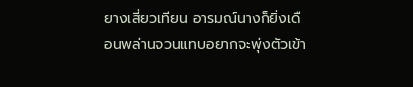ยางเสี่ยวเทียน อารมณ์นางก็ยิ่งเดือนพล่านจวนแทบอยากจะพุ่งตัวเข้า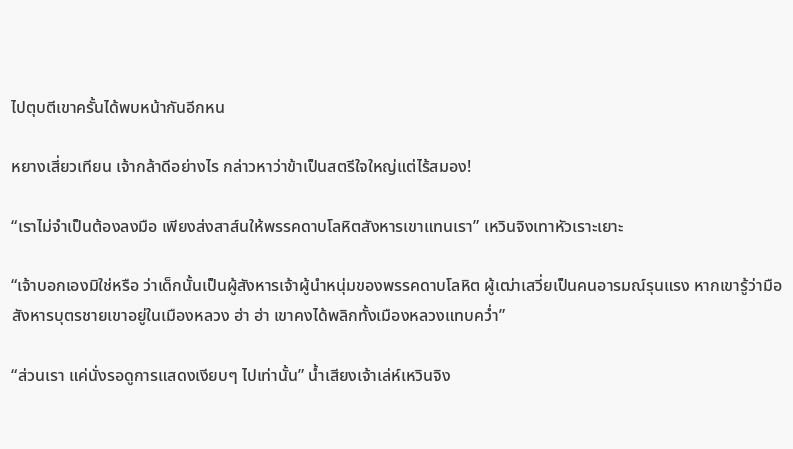ไปตุบตีเขาครั้นได้พบหน้ากันอีกหน

หยางเสี่ยวเทียน เจ้ากล้าดีอย่างไร กล่าวหาว่าข้าเป็นสตรีใจใหญ่แต่ไร้สมอง!

“เราไม่จำเป็นต้องลงมือ เพียงส่งสาส์นให้พรรคดาบโลหิตสังหารเขาแทนเรา” เหวินจิงเทาหัวเราะเยาะ

“เจ้าบอกเองมิใช่หรือ ว่าเด็กนั้นเป็นผู้สังหารเจ้าผู้นำหนุ่มของพรรคดาบโลหิต ผู้เฒ่าเสวี่ยเป็นคนอารมณ์รุนแรง หากเขารู้ว่ามือสังหารบุตรชายเขาอยู่ในเมืองหลวง ฮ่า ฮ่า เขาคงได้พลิกทั้งเมืองหลวงแทบคว่ำ”

“ส่วนเรา แค่นั่งรอดูการแสดงเงียบๆ ไปเท่านั้น” น้ำเสียงเจ้าเล่ห์เหวินจิง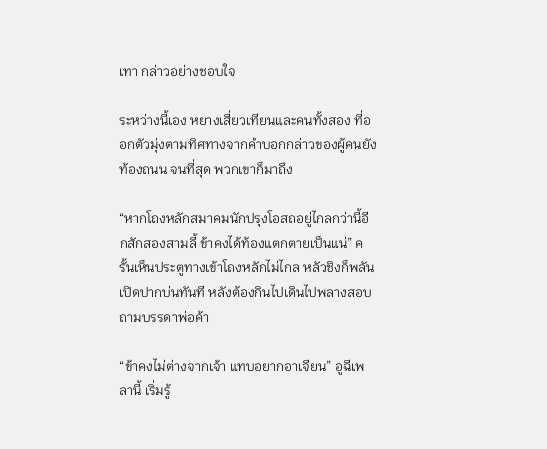เทา กล่าวอย่างชอบใจ

ระหว่างนี้เอง หยางเสี่ยวเทียนและคนทั้งสอง ที่ออกตัวมุ่งตามทิศทางจากคำบอกกล่าวของผู้คนยังท้องถนน จนที่สุด พวกเขาก็มาถึง

“หากโถงหลักสมาคมนักปรุงโอสถอยู่ไกลกว่านี้อีกสักสองสามลี้ ข้าคงได้ท้องแตกตายเป็นแน่” ครั้นเห็นประตูทางเข้าโถงหลักไม่ไกล หลัวชิงก็พลันเปิดปากบ่นทันที หลังต้องกินไปเดินไปพลางสอบถามบรรดาพ่อค้า

“ข้าคงไม่ต่างจากเจ้า แทบอยากอาเจียน” อูฉีเพลานี้ เริ่มรู้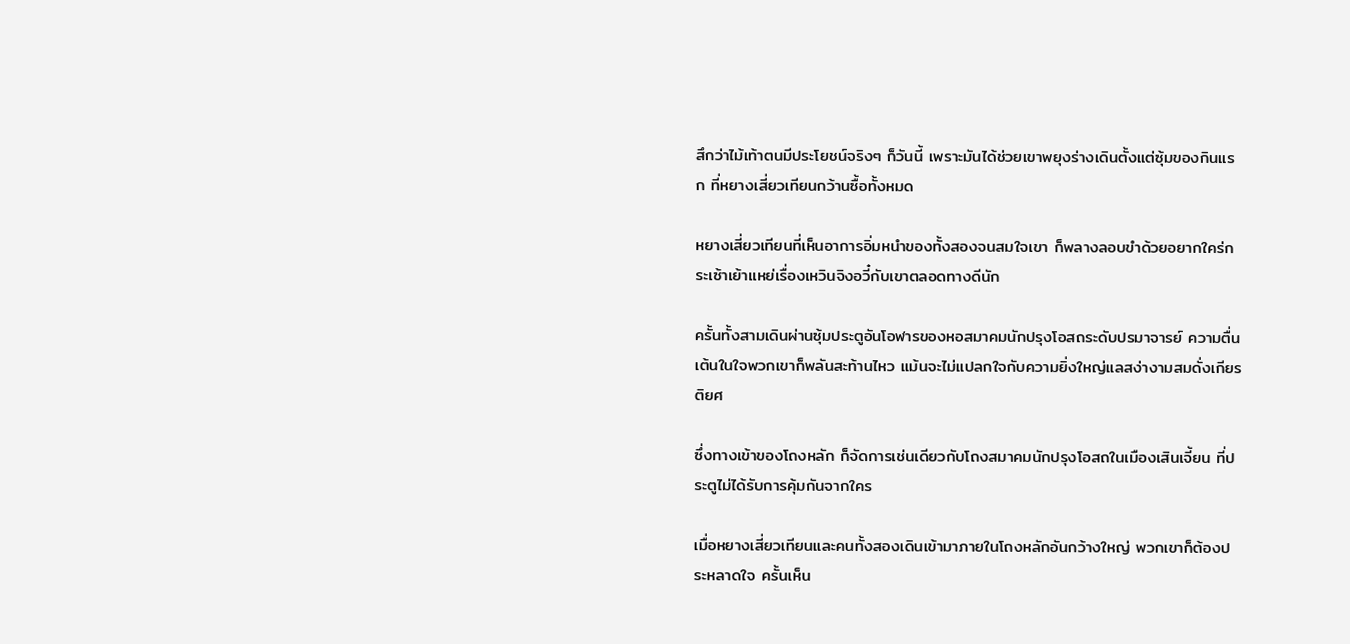สึกว่าไม้เท้าตนมีประโยชน์จริงๆ ก็วันนี้ เพราะมันได้ช่วยเขาพยุงร่างเดินตั้งแต่ซุ้มของกินแรก ที่หยางเสี่ยวเทียนกว้านซื้อทั้งหมด

หยางเสี่ยวเทียนที่เห็นอาการอิ่มหนำของทั้งสองจนสมใจเขา ก็พลางลอบขำด้วยอยากใคร่กระเซ้าเย้าแหย่เรื่องเหวินจิงอวี๋กับเขาตลอดทางดีนัก

ครั้นทั้งสามเดินผ่านซุ้มประตูอันโอฬารของหอสมาคมนักปรุงโอสถระดับปรมาจารย์ ความตื่นเต้นในใจพวกเขาก็พลันสะท้านไหว แม้นจะไม่แปลกใจกับความยิ่งใหญ่แลสง่างามสมดั่งเกียรติยศ

ซึ่งทางเข้าของโถงหลัก ก็จัดการเช่นเดียวกับโถงสมาคมนักปรุงโอสถในเมืองเสินเจี้ยน ที่ประตูไม่ได้รับการคุ้มกันจากใคร

เมื่อหยางเสี่ยวเทียนและคนทั้งสองเดินเข้ามาภายในโถงหลักอันกว้างใหญ่ พวกเขาก็ต้องประหลาดใจ ครั้นเห็น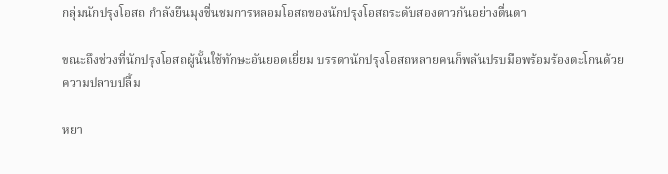กลุ่มนักปรุงโอสถ กำลังยืนมุงชื่นชมการหลอมโอสถของนักปรุงโอสถระดับสองดาวกันอย่างตื่นตา

ขณะถึงช่วงที่นักปรุงโอสถผู้นั้นใช้ทักษะอันยอดเยี่ยม บรรดานักปรุงโอสถหลายคนก็พลันปรบมือพร้อมร้องตะโกนด้วยความปลาบปลื้ม

หยา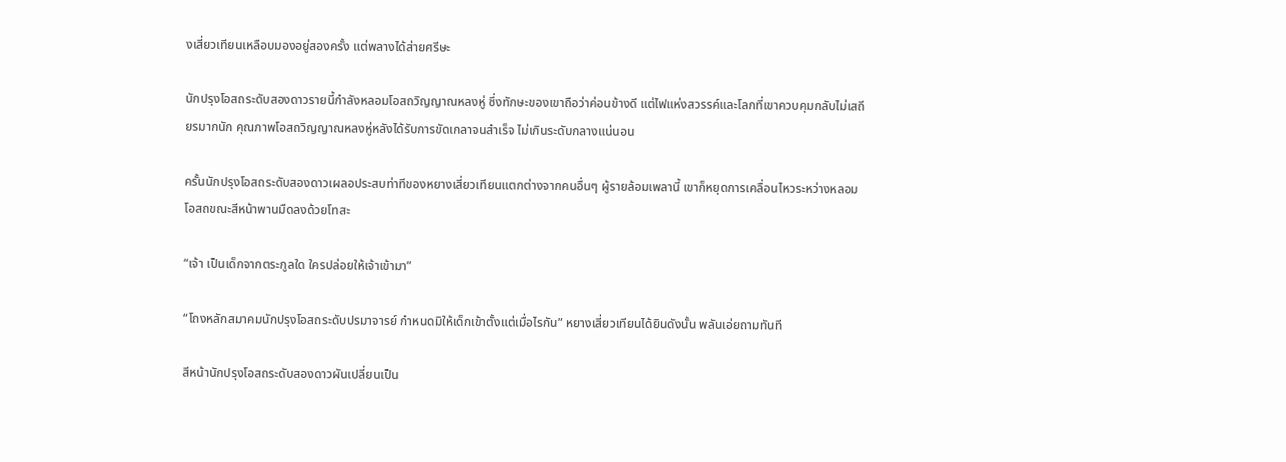งเสี่ยวเทียนเหลือบมองอยู่สองครั้ง แต่พลางได้ส่ายศรีษะ

นักปรุงโอสถระดับสองดาวรายนี้กำลังหลอมโอสถวิญญาณหลงหู่ ซึ่งทักษะของเขาถือว่าค่อนข้างดี แต่ไฟแห่งสวรรค์และโลกที่เขาควบคุมกลับไม่เสถียรมากนัก คุณภาพโอสถวิญญาณหลงหู่หลังได้รับการขัดเกลาจนสำเร็จ ไม่เกินระดับกลางแน่นอน

ครั้นนักปรุงโอสถระดับสองดาวเผลอประสบท่าทีของหยางเสี่ยวเทียนแตกต่างจากคนอื่นๆ ผู้รายล้อมเพลานี้ เขาก็หยุดการเคลื่อนไหวระหว่างหลอมโอสถขณะสีหน้าพานมืดลงด้วยโทสะ

“เจ้า เป็นเด็กจากตระกูลใด ใครปล่อยให้เจ้าเข้ามา”

“โถงหลักสมาคมนักปรุงโอสถระดับปรมาจารย์ กำหนดมิให้เด็กเข้าตั้งแต่เมื่อไรกัน” หยางเสี่ยวเทียนได้ยินดังนั้น พลันเอ่ยถามทันที

สีหน้านักปรุงโอสถระดับสองดาวผันเปลี่ยนเป็น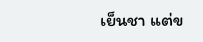เย็นชา แต่ข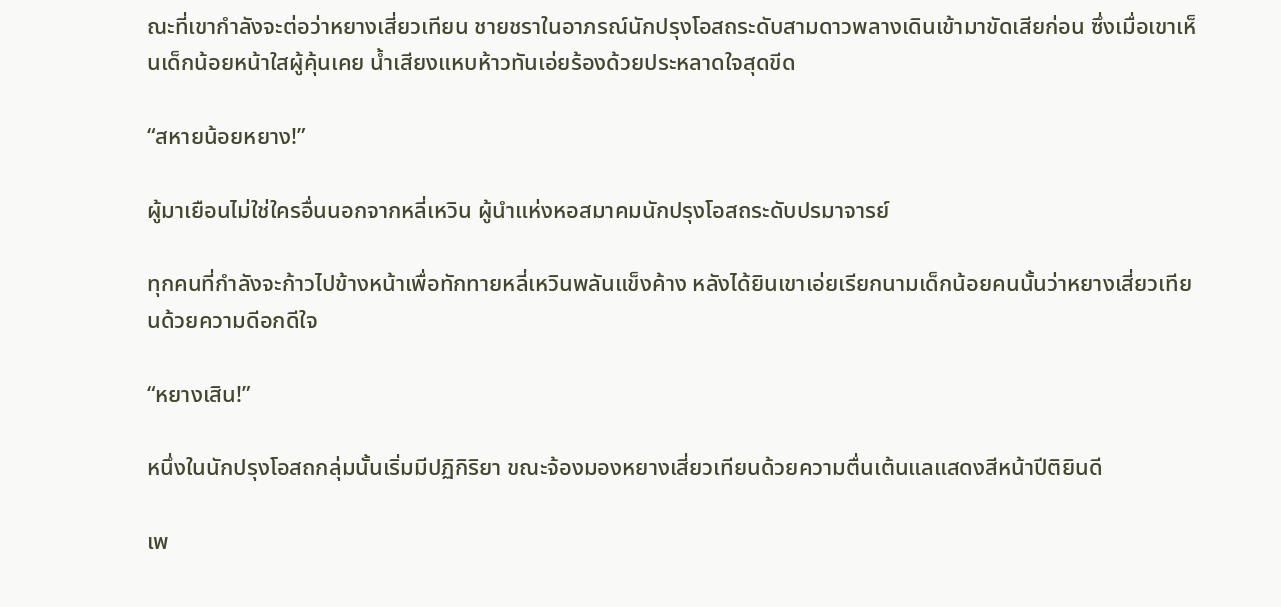ณะที่เขากำลังจะต่อว่าหยางเสี่ยวเทียน ชายชราในอาภรณ์นักปรุงโอสถระดับสามดาวพลางเดินเข้ามาขัดเสียก่อน ซึ่งเมื่อเขาเห็นเด็กน้อยหน้าใสผู้คุ้นเคย น้ำเสียงแหบห้าวทันเอ่ยร้องด้วยประหลาดใจสุดขีด

“สหายน้อยหยาง!”

ผู้มาเยือนไม่ใช่ใครอื่นนอกจากหลี่เหวิน ผู้นำแห่งหอสมาคมนักปรุงโอสถระดับปรมาจารย์

ทุกคนที่กำลังจะก้าวไปข้างหน้าเพื่อทักทายหลี่เหวินพลันแข็งค้าง หลังได้ยินเขาเอ่ยเรียกนามเด็กน้อยคนนั้นว่าหยางเสี่ยวเทียนด้วยความดีอกดีใจ

“หยางเสิน!”

หนึ่งในนักปรุงโอสถกลุ่มนั้นเริ่มมีปฏิกิริยา ขณะจ้องมองหยางเสี่ยวเทียนด้วยความตื่นเต้นแลแสดงสีหน้าปีติยินดี

เพ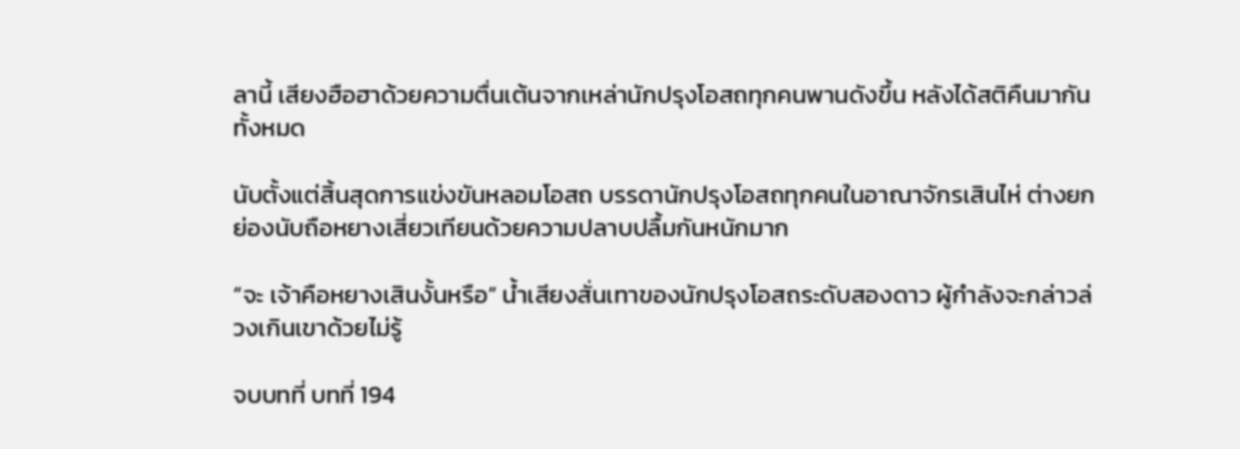ลานี้ เสียงฮือฮาด้วยความตื่นเต้นจากเหล่านักปรุงโอสถทุกคนพานดังขึ้น หลังได้สติคืนมากันทั้งหมด

นับตั้งแต่สิ้นสุดการแข่งขันหลอมโอสถ บรรดานักปรุงโอสถทุกคนในอาณาจักรเสินไห่ ต่างยกย่องนับถือหยางเสี่ยวเทียนด้วยความปลาบปลื้มกันหนักมาก

“จะ เจ้าคือหยางเสินงั้นหรือ” น้ำเสียงสั่นเทาของนักปรุงโอสถระดับสองดาว ผู้กำลังจะกล่าวล่วงเกินเขาด้วยไม่รู้

จบบทที่ บทที่ 194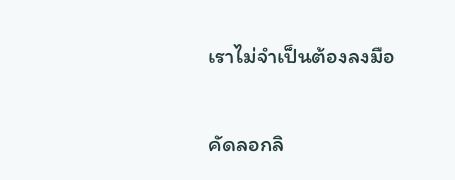เราไม่จำเป็นต้องลงมือ

คัดลอกลิ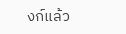งก์แล้ว